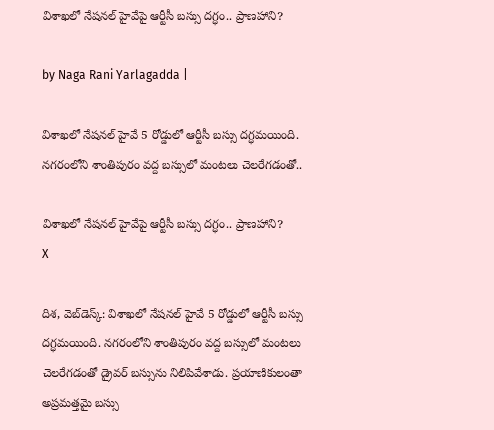విశాఖలో నేషనల్ హైవేపై ఆర్టీసీ బస్సు దగ్ధం.. ప్రాణహాని?

by Naga Rani Yarlagadda |

విశాఖలో నేషనల్ హైవే 5 రోడ్డులో ఆర్టీసీ బస్సు దగ్ధమయింది. నగరంలోని శాంతిపురం వద్ద బస్సులో మంటలు చెలరేగడంతో..

విశాఖలో నేషనల్ హైవేపై ఆర్టీసీ బస్సు దగ్ధం.. ప్రాణహాని?
X

దిశ, వెబ్‌డెస్క్: విశాఖలో నేషనల్ హైవే 5 రోడ్డులో ఆర్టీసీ బస్సు దగ్ధమయింది. నగరంలోని శాంతిపురం వద్ద బస్సులో మంటలు చెలరేగడంతో డ్రైవర్ బస్సును నిలిపివేశాడు. ప్రయాణికులంతా అప్రమత్తమై బస్సు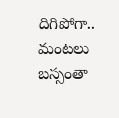దిగిపోగా.. మంటలు బస్సంతా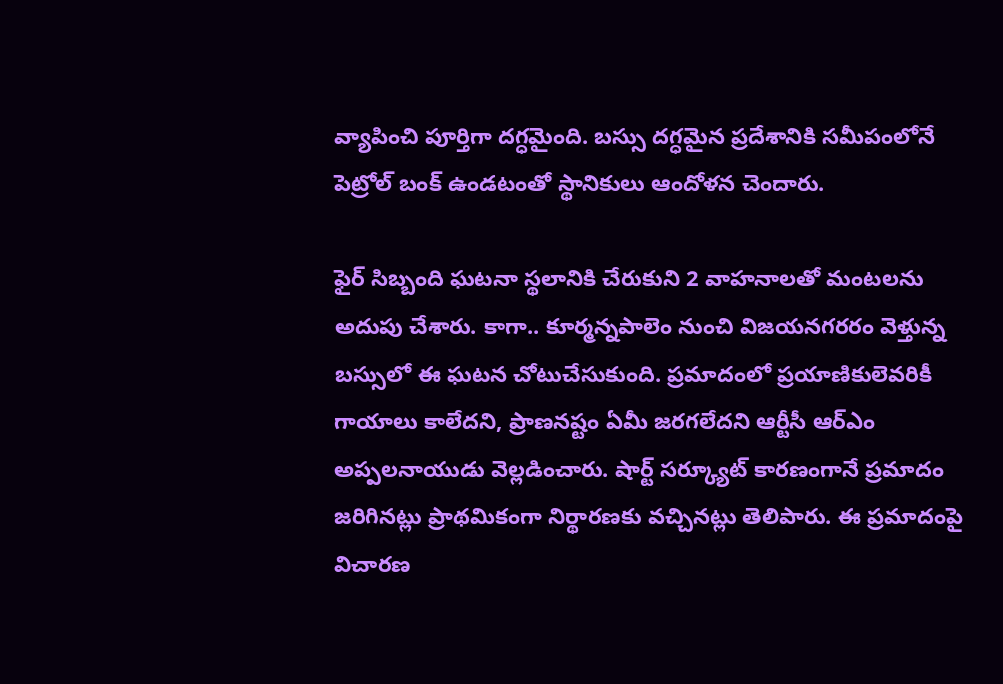వ్యాపించి పూర్తిగా దగ్ధమైంది. బస్సు దగ్ధమైన ప్రదేశానికి సమీపంలోనే పెట్రోల్ బంక్ ఉండటంతో స్థానికులు ఆందోళన చెందారు.

ఫైర్ సిబ్బంది ఘటనా స్థలానికి చేరుకుని 2 వాహనాలతో మంటలను అదుపు చేశారు. కాగా.. కూర్మన్నపాలెం నుంచి విజయనగరరం వెళ్తున్న బస్సులో ఈ ఘటన చోటుచేసుకుంది. ప్రమాదంలో ప్రయాణికులెవరికీ గాయాలు కాలేదని, ప్రాణనష్టం ఏమీ జరగలేదని ఆర్టీసీ ఆర్ఎం అప్పలనాయుడు వెల్లడించారు. షార్ట్ సర్క్యూట్ కారణంగానే ప్రమాదం జరిగినట్లు ప్రాథమికంగా నిర్థారణకు వచ్చినట్లు తెలిపారు. ఈ ప్రమాదంపై విచారణ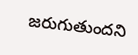జరుగుతుందని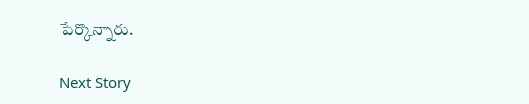పేర్కొన్నారు.

Next Story